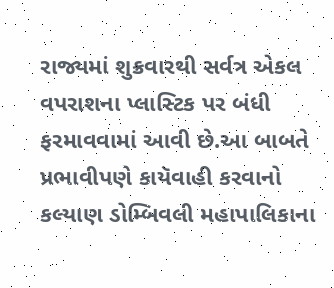રાજ્યમાં શુક્રવારથી સર્વત્ર એકલ વપરાશના પ્લાસ્ટિક પર બંધી ફરમાવવામાં આવી છે.આ બાબતે પ્રભાવીપણે કાયૅવાહી કરવાનો કલ્યાણ ડોમ્બિવલી મહાપાલિકાના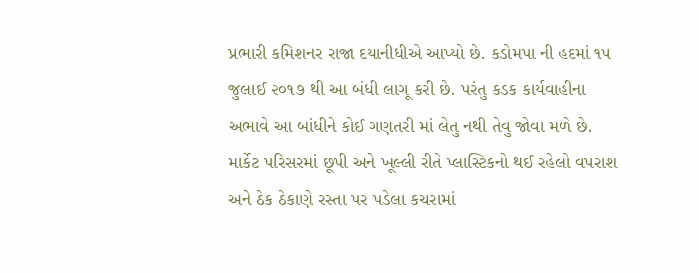પ્રભારી કમિશનર રાજા દયાનીધીએ આપ્યો છે. કડોમપા ની હદમાં ૧૫ જુલાઈ ૨૦૧૭ થી આ બંધી લાગૂ કરી છે. પરંતુ કડક કાર્યવાહીના અભાવે આ બાંધીને કોઈ ગણતરી માં લેતુ નથી તેવુ જોવા મળે છે. માર્કેટ પરિસરમાં છૂપી અને ખૂલ્લી રીતે પ્લાસ્ટિકનો થઈ રહેલો વપરાશ અને ઠેક ઠેકાણે રસ્તા પર પડેલા કચરામાં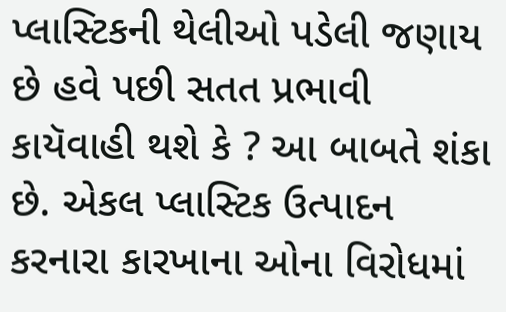પ્લાસ્ટિકની થેલીઓ પડેલી જણાય છે હવે પછી સતત પ્રભાવી કાયૅવાહી થશે કે ? આ બાબતે શંકા છે. એકલ પ્લાસ્ટિક ઉત્પાદન કરનારા કારખાના ઓના વિરોધમાં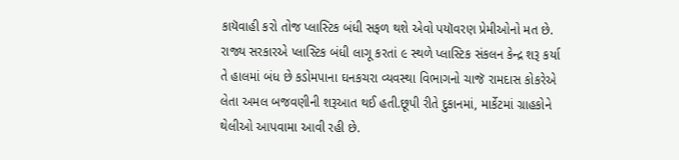કાયૅવાહી કરો તોજ પ્લાસ્ટિક બંધી સફળ થશે એવો પયૉવરણ પ્રેમીઓનો મત છે.
રાજ્ય સરકારએ પ્લાસ્ટિક બંધી લાગૂ કરતાં ૯ સ્થળે પ્લાસ્ટિક સંકલન કેન્દ્ર શરૂ કર્યા તે હાલમાં બંધ છે કડોમપાના ઘનકચરા વ્યવસ્થા વિભાગનો ચાજૅ રામદાસ કોકરેએ લેતા અમલ બજવણીની શરૂઆત થઈ હતી.છૂપી રીતે દુકાનમાં, માર્કેટમાં ગ્રાહકોને થેલીઓ આપવામા આવી રહી છે.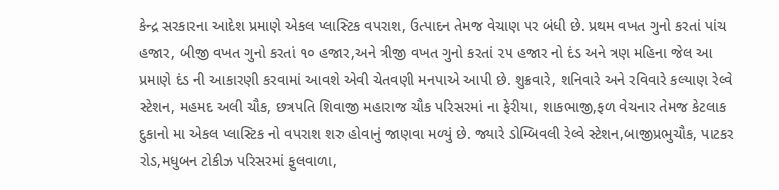કેન્દ્ર સરકારના આદેશ પ્રમાણે એકલ પ્લાસ્ટિક વપરાશ, ઉત્પાદન તેમજ વેચાણ પર બંધી છે. પ્રથમ વખત ગુનો કરતાં પાંચ હજાર, બીજી વખત ગુનો કરતાં ૧૦ હજાર,અને ત્રીજી વખત ગુનો કરતાં ૨૫ હજાર નો દંડ અને ત્રણ મહિના જેલ આ પ્રમાણે દંડ ની આકારણી કરવામાં આવશે એવી ચેતવણી મનપાએ આપી છે. શુક્રવારે, શનિવારે અને રવિવારે કલ્યાણ રેલ્વે સ્ટેશન, મહમદ અલી ચૌક, છત્રપતિ શિવાજી મહારાજ ચૌક પરિસરમાં ના ફેરીયા, શાકભાજી,ફળ વેચનાર તેમજ કેટલાક દુકાનો મા એકલ પ્લાસ્ટિક નો વપરાશ શરુ હોવાનું જાણવા મળ્યું છે. જ્યારે ડોમ્બિવલી રેલ્વે સ્ટેશન,બાજીપ્રભુચૌક, પાટકર રોડ,મધુબન ટોકીઝ પરિસરમાં ફુલવાળા,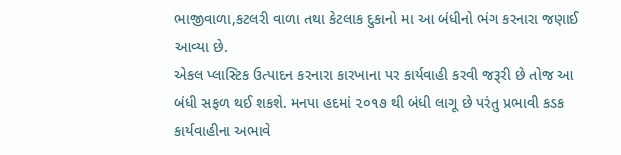ભાજીવાળા,કટલરી વાળા તથા કેટલાક દુકાનો મા આ બંધીનો ભંગ કરનારા જણાઈ આવ્યા છે.
એકલ પ્લાસ્ટિક ઉત્પાદન કરનારા કારખાના પર કાર્યવાહી કરવી જરૂરી છે તોજ આ બંધી સફળ થઈ શકશે. મનપા હદમાં ૨૦૧૭ થી બંધી લાગૂ છે પરંતુ પ્રભાવી કડક કાર્યવાહીના અભાવે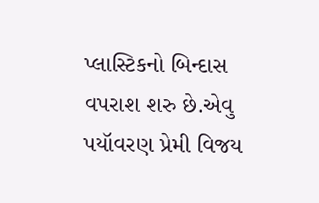પ્લાસ્ટિકનો બિન્દાસ વપરાશ શરુ છે.એવુ પયૉવરણ પ્રેમી વિજય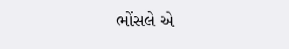ભોંસલે એ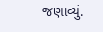જણાવ્યું.